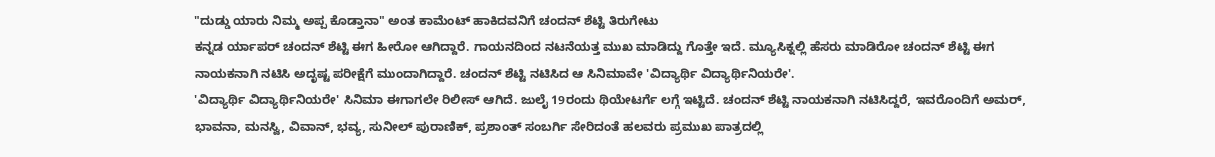"ದುಡ್ಡು ಯಾರು ನಿಮ್ಮ ಅಪ್ಪ ಕೊಡ್ತಾನಾ" ಅಂತ ಕಾಮೆಂಟ್ ಹಾಕಿದವನಿಗೆ ಚಂದನ್ ಶೆಟ್ಟಿ ತಿರುಗೇಟು
ಕನ್ನಡ ರ್ಯಾಪರ್ ಚಂದನ್ ಶೆಟ್ಟಿ ಈಗ ಹೀರೋ ಆಗಿದ್ದಾರೆ. ಗಾಯನದಿಂದ ನಟನೆಯತ್ತ ಮುಖ ಮಾಡಿದ್ದು ಗೊತ್ತೇ ಇದೆ. ಮ್ಯೂಸಿಕ್ನಲ್ಲಿ ಹೆಸರು ಮಾಡಿರೋ ಚಂದನ್ ಶೆಟ್ಟಿ ಈಗ ನಾಯಕನಾಗಿ ನಟಿಸಿ ಅದೃಷ್ಟ ಪರೀಕ್ಷೆಗೆ ಮುಂದಾಗಿದ್ದಾರೆ. ಚಂದನ್ ಶೆಟ್ಟಿ ನಟಿಸಿದ ಆ ಸಿನಿಮಾವೇ 'ವಿದ್ಯಾರ್ಥಿ ವಿದ್ಯಾರ್ಥಿನಿಯರೇ'.
'ವಿದ್ಯಾರ್ಥಿ ವಿದ್ಯಾರ್ಥಿನಿಯರೇ' ಸಿನಿಮಾ ಈಗಾಗಲೇ ರಿಲೀಸ್ ಆಗಿದೆ. ಜುಲೈ 19ರಂದು ಥಿಯೇಟರ್ಗೆ ಲಗ್ಗೆ ಇಟ್ಟಿದೆ. ಚಂದನ್ ಶೆಟ್ಟಿ ನಾಯಕನಾಗಿ ನಟಿಸಿದ್ದರೆ, ಇವರೊಂದಿಗೆ ಅಮರ್, ಭಾವನಾ, ಮನಸ್ವಿ, ವಿವಾನ್, ಭವ್ಯ, ಸುನೀಲ್ ಪುರಾಣಿಕ್, ಪ್ರಶಾಂತ್ ಸಂಬರ್ಗಿ ಸೇರಿದಂತೆ ಹಲವರು ಪ್ರಮುಖ ಪಾತ್ರದಲ್ಲಿ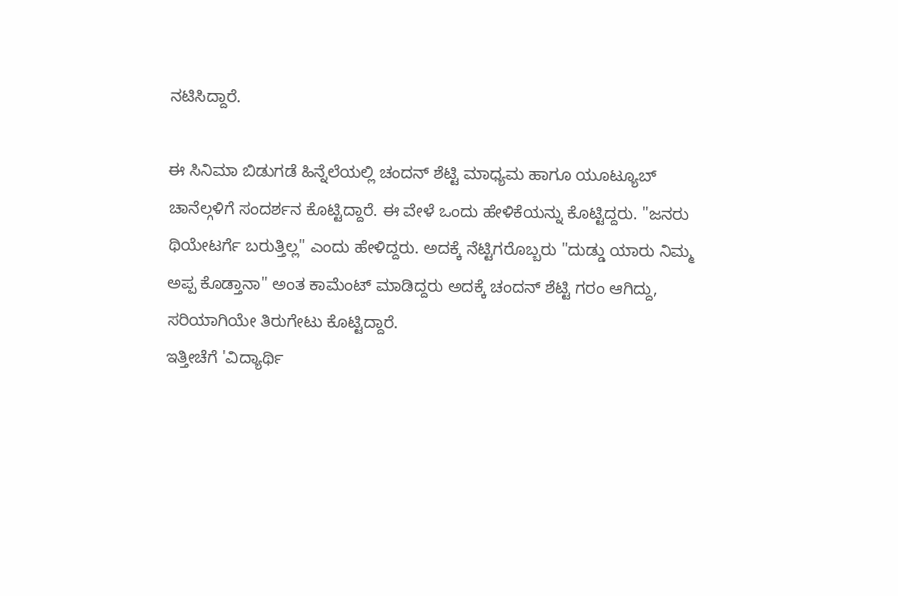ನಟಿಸಿದ್ದಾರೆ.

ಈ ಸಿನಿಮಾ ಬಿಡುಗಡೆ ಹಿನ್ನೆಲೆಯಲ್ಲಿ ಚಂದನ್ ಶೆಟ್ಟಿ ಮಾಧ್ಯಮ ಹಾಗೂ ಯೂಟ್ಯೂಬ್ ಚಾನೆಲ್ಗಳಿಗೆ ಸಂದರ್ಶನ ಕೊಟ್ಟಿದ್ದಾರೆ. ಈ ವೇಳೆ ಒಂದು ಹೇಳಿಕೆಯನ್ನು ಕೊಟ್ಟಿದ್ದರು. "ಜನರು ಥಿಯೇಟರ್ಗೆ ಬರುತ್ತಿಲ್ಲ" ಎಂದು ಹೇಳಿದ್ದರು. ಅದಕ್ಕೆ ನೆಟ್ಟಿಗರೊಬ್ಬರು "ದುಡ್ಡು ಯಾರು ನಿಮ್ಮ ಅಪ್ಪ ಕೊಡ್ತಾನಾ" ಅಂತ ಕಾಮೆಂಟ್ ಮಾಡಿದ್ದರು ಅದಕ್ಕೆ ಚಂದನ್ ಶೆಟ್ಟಿ ಗರಂ ಆಗಿದ್ದು, ಸರಿಯಾಗಿಯೇ ತಿರುಗೇಟು ಕೊಟ್ಟಿದ್ದಾರೆ.
ಇತ್ತೀಚೆಗೆ 'ವಿದ್ಯಾರ್ಥಿ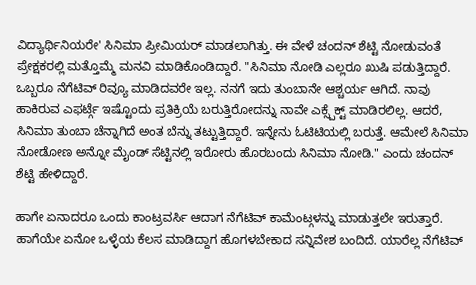ವಿದ್ಯಾರ್ಥಿನಿಯರೇ' ಸಿನಿಮಾ ಪ್ರೀಮಿಯರ್ ಮಾಡಲಾಗಿತ್ತು. ಈ ವೇಳೆ ಚಂದನ್ ಶೆಟ್ಟಿ ನೋಡುವಂತೆ ಪ್ರೇಕ್ಷಕರಲ್ಲಿ ಮತ್ತೊಮ್ಮೆ ಮನವಿ ಮಾಡಿಕೊಂಡಿದ್ದಾರೆ. "ಸಿನಿಮಾ ನೋಡಿ ಎಲ್ಲರೂ ಖುಷಿ ಪಡುತ್ತಿದ್ದಾರೆ. ಒಬ್ಬರೂ ನೆಗೆಟಿವ್ ರಿವ್ಯೂ ಮಾಡಿದವರೇ ಇಲ್ಲ. ನನಗೆ ಇದು ತುಂಬಾನೇ ಆಶ್ಚರ್ಯ ಆಗಿದೆ. ನಾವು ಹಾಕಿರುವ ಎಫರ್ಟ್ಗೆ ಇಷ್ಟೊಂದು ಪ್ರತಿಕ್ರಿಯೆ ಬರುತ್ತಿರೋದನ್ನು ನಾವೇ ಎಕ್ಸ್ಪೆಕ್ಟ್ ಮಾಡಿರಲಿಲ್ಲ. ಆದರೆ, ಸಿನಿಮಾ ತುಂಬಾ ಚೆನ್ನಾಗಿದೆ ಅಂತ ಬೆನ್ನು ತಟ್ಟುತ್ತಿದ್ದಾರೆ. ಇನ್ನೇನು ಓಟಿಟಿಯಲ್ಲಿ ಬರುತ್ತೆ. ಆಮೇಲೆ ಸಿನಿಮಾ ನೋಡೋಣ ಅನ್ನೋ ಮೈಂಡ್ ಸೆಟ್ಟಿನಲ್ಲಿ ಇರೋರು ಹೊರಬಂದು ಸಿನಿಮಾ ನೋಡಿ." ಎಂದು ಚಂದನ್ ಶೆಟ್ಟಿ ಹೇಳಿದ್ದಾರೆ.

ಹಾಗೇ ಏನಾದರೂ ಒಂದು ಕಾಂಟ್ರವರ್ಸಿ ಆದಾಗ ನೆಗೆಟಿವ್ ಕಾಮೆಂಟ್ಗಳನ್ನು ಮಾಡುತ್ತಲೇ ಇರುತ್ತಾರೆ. ಹಾಗೆಯೇ ಏನೋ ಒಳ್ಳೆಯ ಕೆಲಸ ಮಾಡಿದ್ದಾಗ ಹೊಗಳಬೇಕಾದ ಸನ್ನಿವೇಶ ಬಂದಿದೆ. ಯಾರೆಲ್ಲ ನೆಗೆಟಿವ್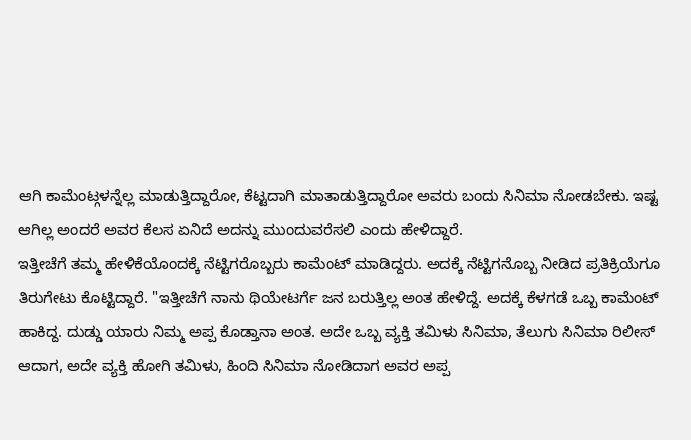ಆಗಿ ಕಾಮೆಂಟ್ಗಳನ್ನೆಲ್ಲ ಮಾಡುತ್ತಿದ್ದಾರೋ, ಕೆಟ್ಟದಾಗಿ ಮಾತಾಡುತ್ತಿದ್ದಾರೋ ಅವರು ಬಂದು ಸಿನಿಮಾ ನೋಡಬೇಕು. ಇಷ್ಟ ಆಗಿಲ್ಲ ಅಂದರೆ ಅವರ ಕೆಲಸ ಏನಿದೆ ಅದನ್ನು ಮುಂದುವರೆಸಲಿ ಎಂದು ಹೇಳಿದ್ದಾರೆ.
ಇತ್ತೀಚೆಗೆ ತಮ್ಮ ಹೇಳಿಕೆಯೊಂದಕ್ಕೆ ನೆಟ್ಟಿಗರೊಬ್ಬರು ಕಾಮೆಂಟ್ ಮಾಡಿದ್ದರು. ಅದಕ್ಕೆ ನೆಟ್ಟಿಗನೊಬ್ಬ ನೀಡಿದ ಪ್ರತಿಕ್ರಿಯೆಗೂ ತಿರುಗೇಟು ಕೊಟ್ಟಿದ್ದಾರೆ. "ಇತ್ತೀಚೆಗೆ ನಾನು ಥಿಯೇಟರ್ಗೆ ಜನ ಬರುತ್ತಿಲ್ಲ ಅಂತ ಹೇಳಿದ್ದೆ. ಅದಕ್ಕೆ ಕೆಳಗಡೆ ಒಬ್ಬ ಕಾಮೆಂಟ್ ಹಾಕಿದ್ದ. ದುಡ್ಡು ಯಾರು ನಿಮ್ಮ ಅಪ್ಪ ಕೊಡ್ತಾನಾ ಅಂತ. ಅದೇ ಒಬ್ಬ ವ್ಯಕ್ತಿ ತಮಿಳು ಸಿನಿಮಾ, ತೆಲುಗು ಸಿನಿಮಾ ರಿಲೀಸ್ ಆದಾಗ, ಅದೇ ವ್ಯಕ್ತಿ ಹೋಗಿ ತಮಿಳು, ಹಿಂದಿ ಸಿನಿಮಾ ನೋಡಿದಾಗ ಅವರ ಅಪ್ಪ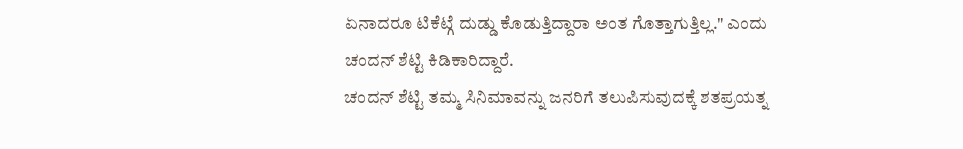ಏನಾದರೂ ಟಿಕೆಟ್ಗೆ ದುಡ್ಡು ಕೊಡುತ್ತಿದ್ದಾರಾ ಅಂತ ಗೊತ್ತಾಗುತ್ತಿಲ್ಲ." ಎಂದು ಚಂದನ್ ಶೆಟ್ಟಿ ಕಿಡಿಕಾರಿದ್ದಾರೆ.
ಚಂದನ್ ಶೆಟ್ಟಿ ತಮ್ಮ ಸಿನಿಮಾವನ್ನು ಜನರಿಗೆ ತಲುಪಿಸುವುದಕ್ಕೆ ಶತಪ್ರಯತ್ನ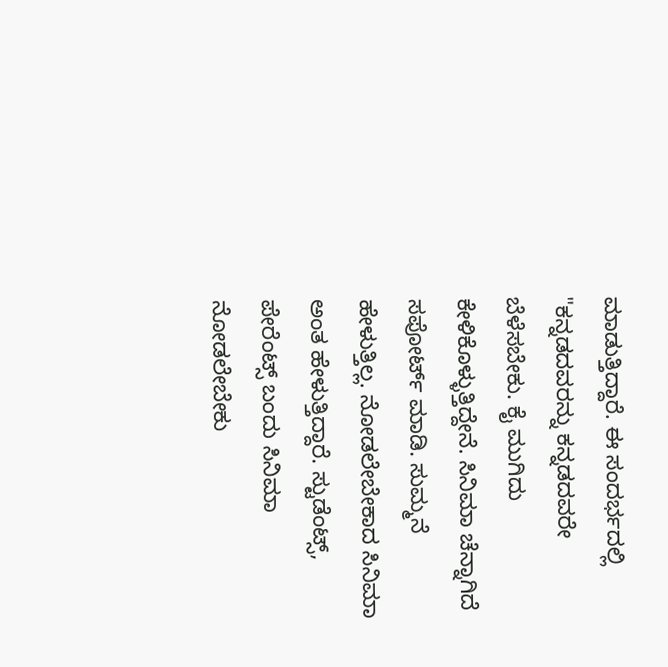ಮಾಡುತ್ತಿದ್ದಾರೆ. ಈ ಸಂದರ್ಭದಲ್ಲಿ "ಕನ್ನಡದವರನ್ನು ಕನ್ನಡದವರೇ ಬೆಳೆಸಬೇಕು. ಕೈ ಮುಗಿದು ಕೇಳಿಕೊಳ್ಳುತ್ತಿದ್ದೇನೆ. ಸಿನಿಮಾ ಚೆನ್ನಾಗಿದೆ ಸಪೋರ್ಟ್ ಮಾಡಿ. ಸುಮ್ಮನೆ ಹೇಳುತ್ತಿಲ್ಲ. ನೋಡಲೇಬೇಕಾದ ಸಿನಿಮಾ ಅಂತ ಹೇಳುತ್ತಿದ್ದಾರೆ. ಸ್ಟುಡೆಂಟ್ಸ್, ಪೇರೆಂಟ್ಸ್ ಬಂದು ಸಿನಿಮಾ ನೋಡಲೇಬೇಕು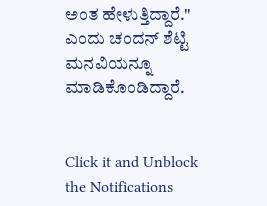ಅಂತ ಹೇಳುತ್ತಿದ್ದಾರೆ." ಎಂದು ಚಂದನ್ ಶೆಟ್ಟಿ ಮನವಿಯನ್ನೂ ಮಾಡಿಕೊಂಡಿದ್ದಾರೆ.


Click it and Unblock the Notifications